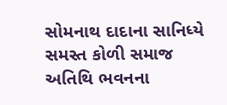સોમનાથ દાદાના સાનિધ્યે સમસ્ત કોળી સમાજ અતિથિ ભવનના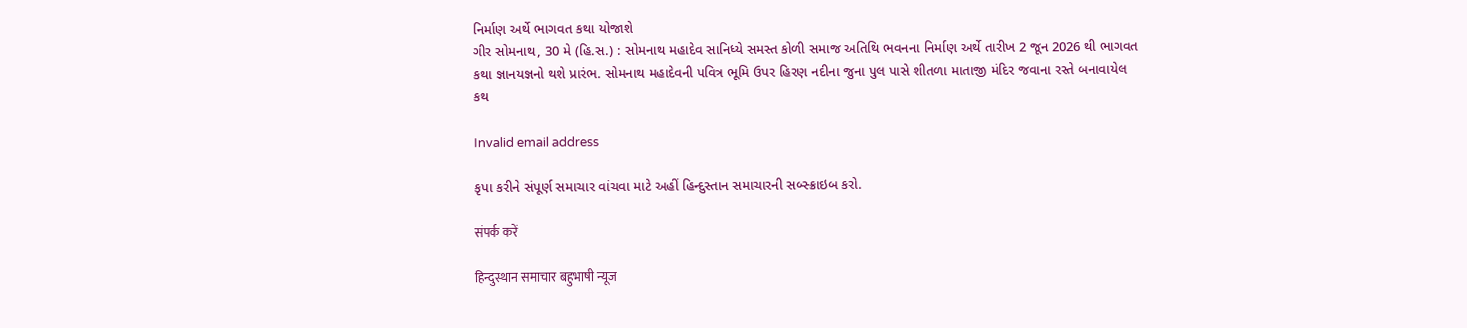નિર્માણ અર્થે ભાગવત કથા યોજાશે
ગીર સોમનાથ, 30 મે (હિ.સ.) : સોમનાથ મહાદેવ સાનિધ્યે સમસ્ત કોળી સમાજ અતિથિ ભવનના નિર્માણ અર્થે તારીખ 2 જૂન 2026 થી ભાગવત કથા જ્ઞાનયજ્ઞનો થશે પ્રારંભ. સોમનાથ મહાદેવની પવિત્ર ભૂમિ ઉપર હિરણ નદીના જુના પુલ પાસે શીતળા માતાજી મંદિર જવાના રસ્તે બનાવાયેલ કથ

Invalid email address

કૃપા કરીને સંપૂર્ણ સમાચાર વાંચવા માટે અહીં હિન્દુસ્તાન સમાચારની સબ્સ્ક્રાઇબ કરો.

संपर्क करें

हिन्दुस्थान समाचार बहुभाषी न्यूज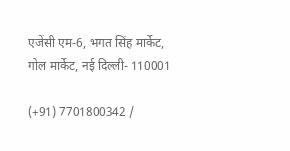एजेंसी एम-6, भगत सिंह मार्केट, गोल मार्केट, नई दिल्ली- 110001

(+91) 7701800342 /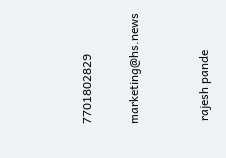7701802829

marketing@hs.news


 rajesh pande